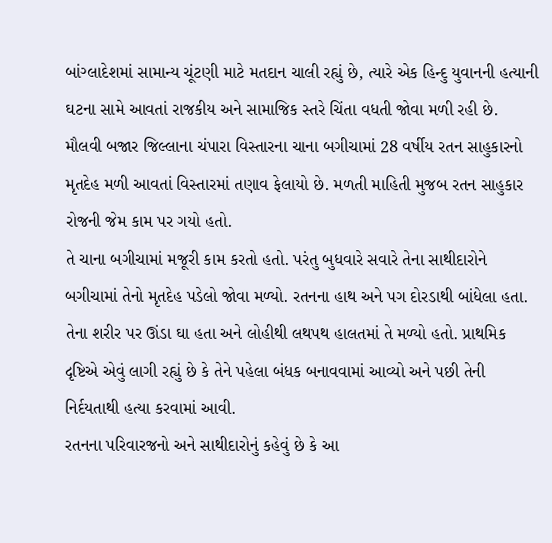બાંગ્લાદેશમાં સામાન્ય ચૂંટણી માટે મતદાન ચાલી રહ્યું છે, ત્યારે એક હિન્દુ યુવાનની હત્યાની ઘટના સામે આવતાં રાજકીય અને સામાજિક સ્તરે ચિંતા વધતી જોવા મળી રહી છે. મૌલવી બજાર જિલ્લાના ચંપારા વિસ્તારના ચાના બગીચામાં 28 વર્ષીય રતન સાહુકારનો મૃતદેહ મળી આવતાં વિસ્તારમાં તણાવ ફેલાયો છે. મળતી માહિતી મુજબ રતન સાહુકાર રોજની જેમ કામ પર ગયો હતો.
તે ચાના બગીચામાં મજૂરી કામ કરતો હતો. પરંતુ બુધવારે સવારે તેના સાથીદારોને બગીચામાં તેનો મૃતદેહ પડેલો જોવા મળ્યો. રતનના હાથ અને પગ દોરડાથી બાંધેલા હતા. તેના શરીર પર ઊંડા ઘા હતા અને લોહીથી લથપથ હાલતમાં તે મળ્યો હતો. પ્રાથમિક દૃષ્ટિએ એવું લાગી રહ્યું છે કે તેને પહેલા બંધક બનાવવામાં આવ્યો અને પછી તેની નિર્દયતાથી હત્યા કરવામાં આવી.
રતનના પરિવારજનો અને સાથીદારોનું કહેવું છે કે આ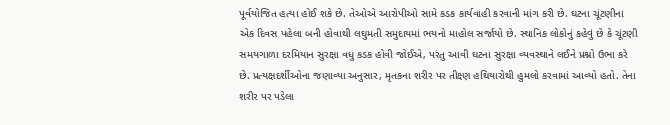પૂર્વયોજિત હત્યા હોઈ શકે છે. તેઓએ આરોપીઓ સામે કડક કાર્યવાહી કરવાની માંગ કરી છે. ઘટના ચૂંટણીના એક દિવસ પહેલા બની હોવાથી લઘુમતી સમુદાયમાં ભયનો માહોલ સર્જાયો છે. સ્થાનિક લોકોનું કહેવું છે કે ચૂંટણી સમયગાળા દરમિયાન સુરક્ષા વધુ કડક હોવી જોઈએ, પરંતુ આવી ઘટના સુરક્ષા વ્યવસ્થાને લઈને પ્રશ્નો ઉભા કરે છે. પ્રત્યક્ષદર્શીઓના જણાવ્યા અનુસાર, મૃતકના શરીર પર તીક્ષ્ણ હથિયારોથી હુમલો કરવામાં આવ્યો હતો. તેના શરીર પર પડેલા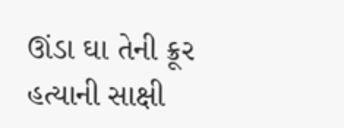ઊંડા ઘા તેની ક્રૂર હત્યાની સાક્ષી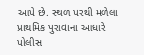આપે છે. સ્થળ પરથી મળેલા પ્રાથમિક પુરાવાના આધારે પોલીસ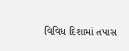વિવિધ દિશામાં તપાસ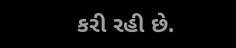કરી રહી છે.